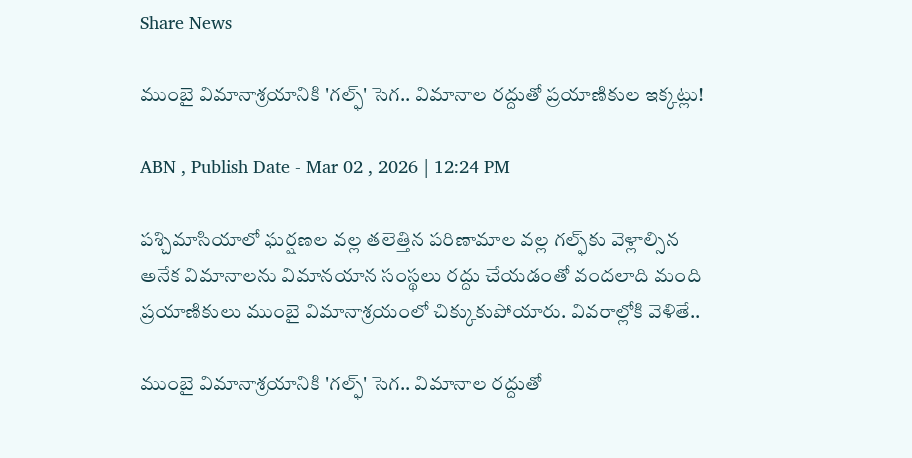Share News

ముంబై విమానాశ్రయానికి 'గల్ఫ్' సెగ.. విమానాల రద్దుతో ప్రయాణికుల ఇక్కట్లు!

ABN , Publish Date - Mar 02 , 2026 | 12:24 PM

పశ్చిమాసియాలో ఘర్షణల వల్ల తలెత్తిన పరిణామాల వల్ల గల్ఫ్‌కు వెళ్లాల్సిన అనేక విమానాలను విమానయాన సంస్థలు రద్దు చేయడంతో వందలాది మంది ప్రయాణికులు ముంబై విమానాశ్రయంలో చిక్కుకుపోయారు. వివరాల్లోకి వెళితే..

ముంబై విమానాశ్రయానికి 'గల్ఫ్' సెగ.. విమానాల రద్దుతో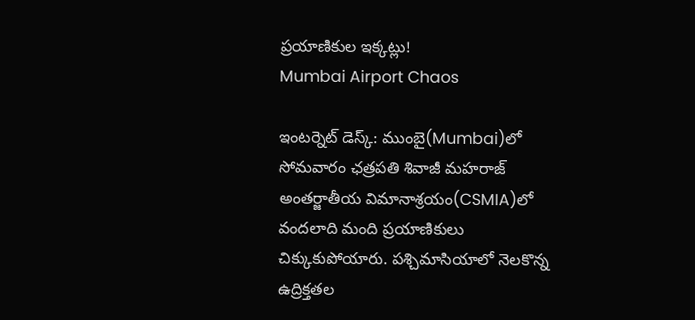ప్రయాణికుల ఇక్కట్లు!
Mumbai Airport Chaos

ఇంటర్నెట్ డెస్క్: ముంబై(Mumbai)లో సోమవారం ఛత్రపతి శివాజీ మహరాజ్ అంతర్జాతీయ విమానాశ్రయం(CSMIA)లో వందలాది మంది ప్రయాణికులు చిక్కుకుపోయారు. పశ్చిమాసియాలో నెలకొన్న ఉద్రిక్తతల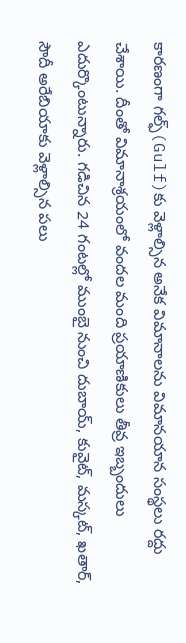కారణంగా గల్ఫ్‌(Gulf)కు వెళ్లాల్సిన అనేక విమానాలను విమానయాన సంస్థలు రద్దు చేశాయి. దీంతో విమానాశ్రయంలో వందల మంది ప్రయాణికులు తీవ్ర ఇబ్బందులు ఎదుర్కొంటున్నారు. గడిచిన 24 గంటల్లో ముంబై నుంచి దుబాయ్, కువైట్, మస్కట్, ఖతార్, సౌదీ అరేబియాకు వెళ్లాల్సిన పలు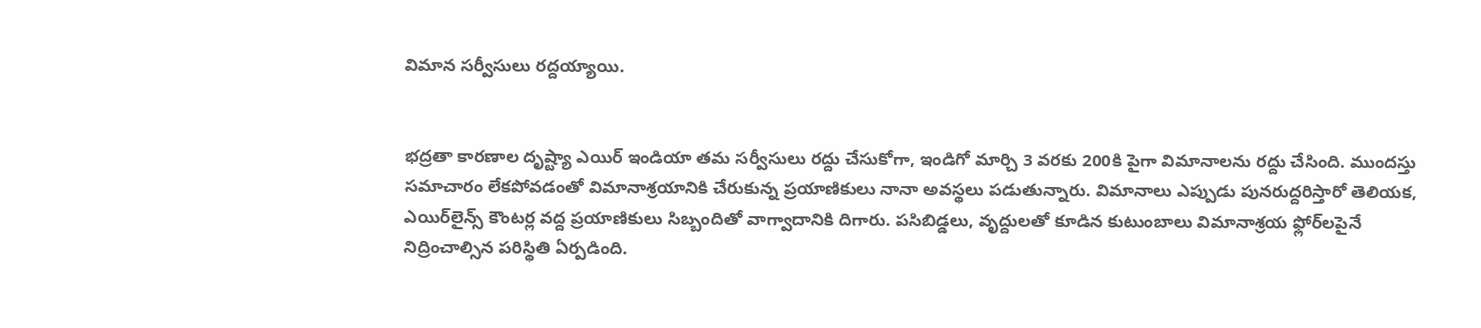విమాన సర్వీసులు రద్దయ్యాయి.


భద్రతా కారణాల దృష్ట్యా ఎయిర్ ఇండియా తమ సర్వీసులు రద్దు చేసుకోగా, ఇండిగో మార్చి 3 వరకు 200కి పైగా విమానాలను రద్దు చేసింది. ముందస్తు సమాచారం లేకపోవడంతో విమానాశ్రయానికి చేరుకున్న ప్రయాణికులు నానా అవస్థలు పడుతున్నారు. విమానాలు ఎప్పుడు పునరుద్దరిస్తారో తెలియక, ఎయిర్‌లైన్స్ కౌంటర్ల వద్ద ప్రయాణికులు సిబ్బందితో వాగ్వాదానికి దిగారు. పసిబిడ్డలు, వృద్దులతో కూడిన కుటుంబాలు విమానాశ్రయ ఫ్లోర్‌లపైనే నిద్రించాల్సిన పరిస్థితి ఏర్పడింది.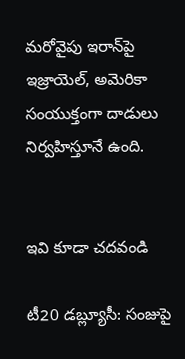మరోవైపు ఇరాన్‌పై ఇజ్రాయెల్, అమెరికా సంయుక్తంగా దాడులు నిర్వహిస్తూనే ఉంది.


ఇవి కూడా చదవండి

టీ20 డబ్ల్యూసీ: సంజుపై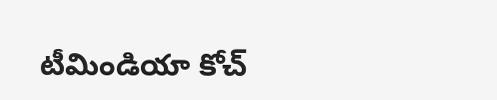టీమిండియా కోచ్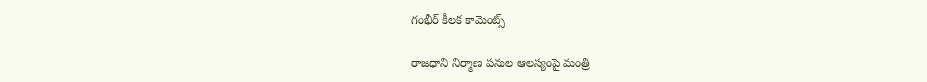గంభీర్ కీలక కామెంట్స్

రాజధాని నిర్మాణ పనుల ఆలస్యంపై మంత్రి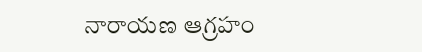నారాయణ ఆగ్రహం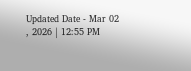Updated Date - Mar 02 , 2026 | 12:55 PM